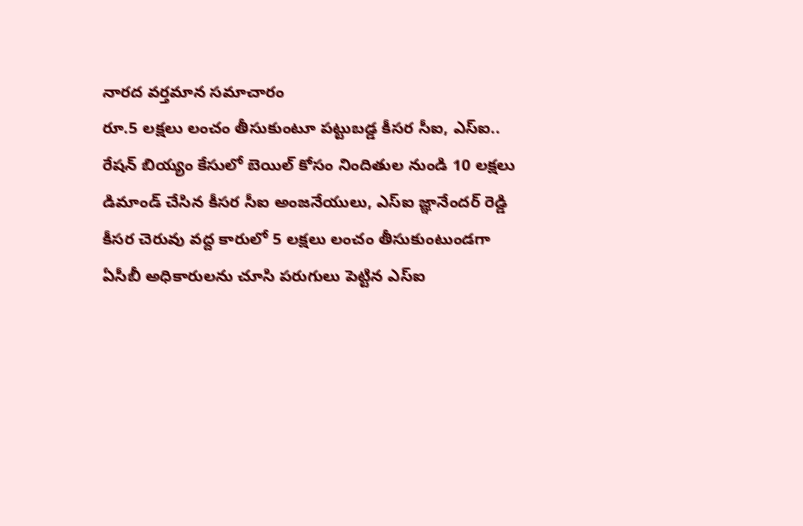నారద వర్తమాన సమాచారం
రూ.5 లక్షలు లంచం తీసుకుంటూ పట్టుబడ్డ కీసర సీఐ, ఎస్ఐ..
రేషన్ బియ్యం కేసులో బెయిల్ కోసం నిందితుల నుండి 10 లక్షలు డిమాండ్ చేసిన కీసర సీఐ అంజనేయులు, ఎస్ఐ జ్ఞానేందర్ రెడ్డి
కీసర చెరువు వద్ద కారులో 5 లక్షలు లంచం తీసుకుంటుండగా ఏసీబీ అధికారులను చూసి పరుగులు పెట్టిన ఎస్ఐ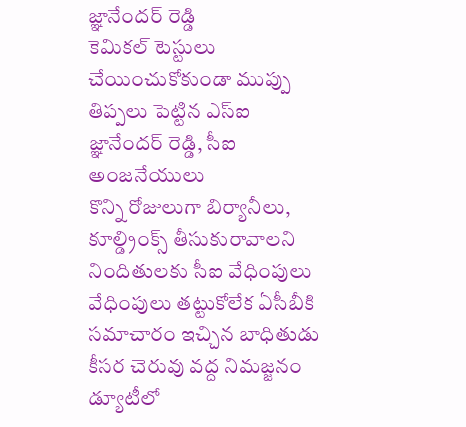జ్ఞానేందర్ రెడ్డి
కెమికల్ టెస్టులు చేయించుకోకుండా ముప్పు తిప్పలు పెట్టిన ఎస్ఐ జ్ఞానేందర్ రెడ్డి, సీఐ అంజనేయులు
కొన్ని రోజులుగా బిర్యానీలు, కూల్డ్రింక్స్ తీసుకురావాలని నిందితులకు సీఐ వేధింపులు
వేధింపులు తట్టుకోలేక ఏసీబీకి సమాచారం ఇచ్చిన బాధితుడు
కీసర చెరువు వద్ద నిమజ్జనం డ్యూటీలో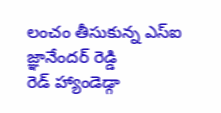లంచం తీసుకున్న ఎస్ఐ జ్ఞానేందర్ రెడ్డి
రెడ్ హ్యాండెడ్గా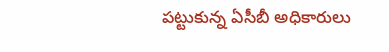పట్టుకున్న ఏసీబీ అధికారులు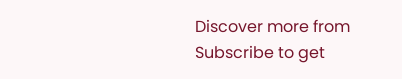Discover more from
Subscribe to get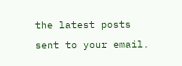the latest posts sent to your email.